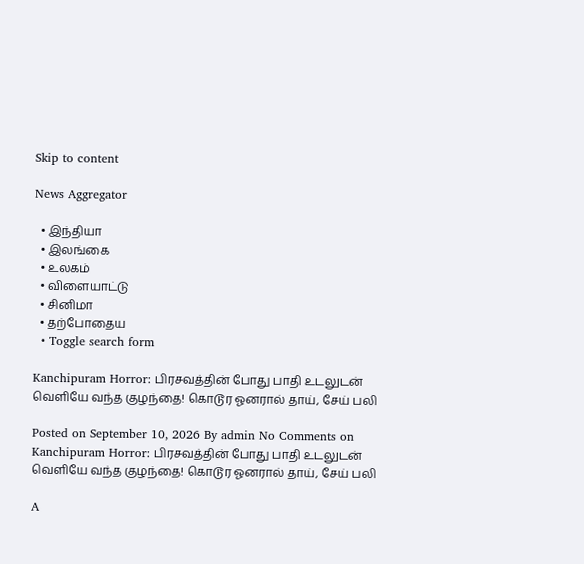Skip to content

News Aggregator

  • இந்தியா
  • இலங்கை
  • உலகம்
  • விளையாட்டு
  • சினிமா
  • தற்போதைய
  • Toggle search form

Kanchipuram Horror: பிரசவத்தின் போது பாதி உடலுடன் வெளியே வந்த குழந்தை! கொடூர ஓனரால் தாய், சேய் பலி

Posted on September 10, 2026 By admin No Comments on Kanchipuram Horror: பிரசவத்தின் போது பாதி உடலுடன் வெளியே வந்த குழந்தை! கொடூர ஓனரால் தாய், சேய் பலி

A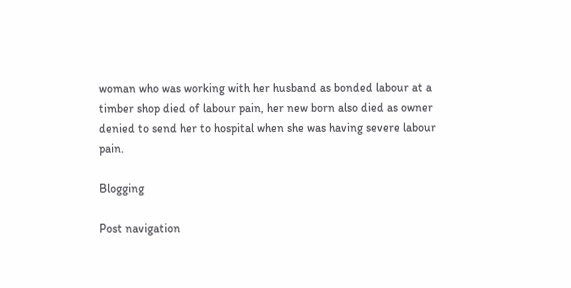woman who was working with her husband as bonded labour at a timber shop died of labour pain, her new born also died as owner denied to send her to hospital when she was having severe labour pain.

Blogging

Post navigation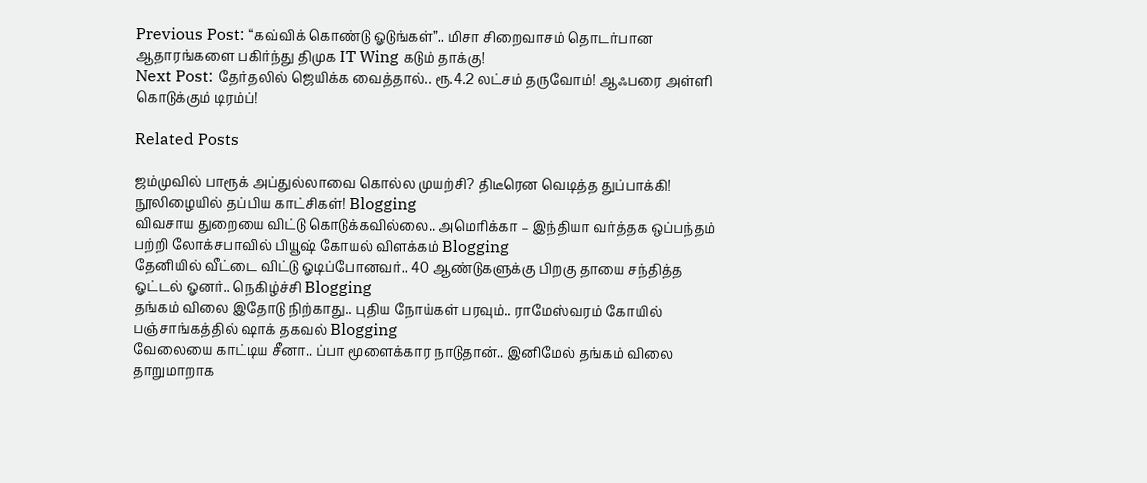Previous Post: “கவ்விக் கொண்டு ஓடுங்கள்”.. மிசா சிறைவாசம் தொடர்பான ஆதாரங்களை பகிர்ந்து திமுக IT Wing கடும் தாக்கு!
Next Post: தேர்தலில் ஜெயிக்க வைத்தால்.. ரூ.4.2 லட்சம் தருவோம்! ஆஃபரை அள்ளி கொடுக்கும் டிரம்ப்!

Related Posts

ஜம்முவில் பாரூக் அப்துல்லாவை கொல்ல முயற்சி? திடீரென வெடித்த துப்பாக்கி! நூலிழையில் தப்பிய காட்சிகள்! Blogging
விவசாய துறையை விட்டு கொடுக்கவில்லை.. அமெரிக்கா – இந்தியா வர்த்தக ஒப்பந்தம் பற்றி லோக்சபாவில் பியூஷ் கோயல் விளக்கம் Blogging
தேனியில் வீட்டை விட்டு ஓடிப்போனவர்.. 40 ஆண்டுகளுக்கு பிறகு தாயை சந்தித்த ஓட்டல் ஓனர்.. நெகிழ்ச்சி Blogging
தங்கம் விலை இதோடு நிற்காது.. புதிய நோய்கள் பரவும்.. ராமேஸ்வரம் கோயில் பஞ்சாங்கத்தில் ஷாக் தகவல் Blogging
வேலையை காட்டிய சீனா.. ப்பா மூளைக்கார நாடுதான்.. இனிமேல் தங்கம் விலை தாறுமாறாக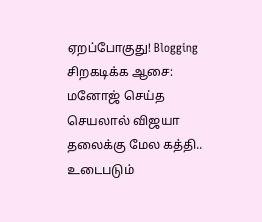ஏறப்போகுது! Blogging
சிறகடிக்க ஆசை: மனோஜ் செய்த செயலால் விஜயா தலைக்கு மேல கத்தி.. உடைபடும்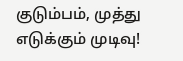குடும்பம், முத்து எடுக்கும் முடிவு!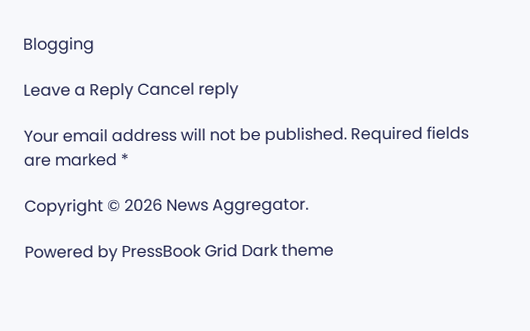Blogging

Leave a Reply Cancel reply

Your email address will not be published. Required fields are marked *

Copyright © 2026 News Aggregator.

Powered by PressBook Grid Dark theme